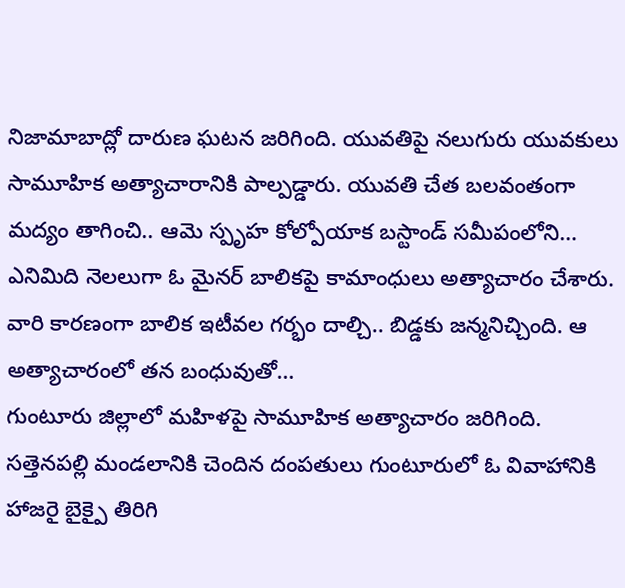నిజామాబాద్లో దారుణ ఘటన జరిగింది. యువతిపై నలుగురు యువకులు సామూహిక అత్యాచారానికి పాల్పడ్డారు. యువతి చేత బలవంతంగా మద్యం తాగించి.. ఆమె స్పృహ కోల్పోయాక బస్టాండ్ సమీపంలోని…
ఎనిమిది నెలలుగా ఓ మైనర్ బాలికపై కామాంధులు అత్యాచారం చేశారు. వారి కారణంగా బాలిక ఇటీవల గర్భం దాల్చి.. బిడ్డకు జన్మనిచ్చింది. ఆ అత్యాచారంలో తన బంధువుతో…
గుంటూరు జిల్లాలో మహిళపై సామూహిక అత్యాచారం జరిగింది. సత్తెనపల్లి మండలానికి చెందిన దంపతులు గుంటూరులో ఓ వివాహానికి హాజరై బైక్పై తిరిగి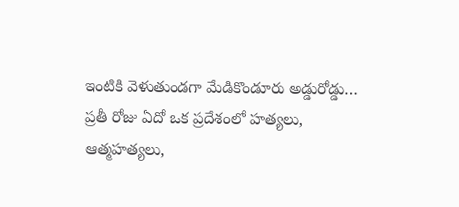ఇంటికి వెళుతుండగా మేడికొండూరు అడ్డురోడ్డు…
ప్రతీ రోజు ఏదో ఒక ప్రదేశంలో హత్యలు, ఆత్మహత్యలు,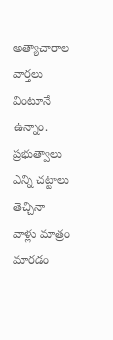అత్యాచారాల వార్తలు వింటూనే ఉన్నాం. ప్రభుత్వాలు ఎన్ని చట్టాలు తెచ్చినా వాళ్లు మాత్రం మారడం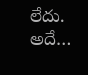లేదు. అదే…